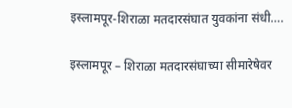इस्लामपूर-शिराळा मतदारसंघात युवकांना संधी….

इस्लामपूर – शिराळा मतदारसंघाच्या सीमारेषेवर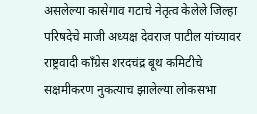असलेल्या कासेगाव गटाचे नेतृत्व केलेले जिल्हा परिषदेचे माजी अध्यक्ष देवराज पाटील यांच्यावर राष्ट्रवादी काँग्रेस शरदचंद्र बूथ कमिटीचे सक्षमीकरण नुकत्याच झालेल्या लोकसभा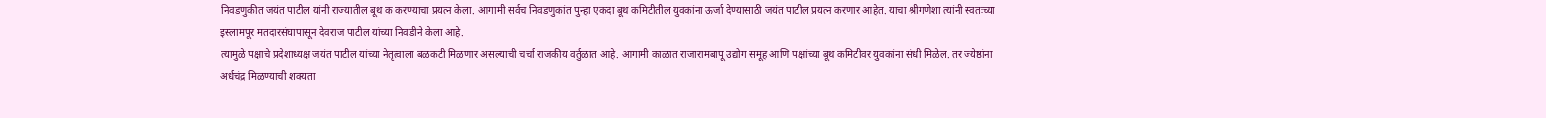निवडणुकीत जयंत पाटील यांनी राज्यातील बूथ क करण्याचा प्रयत्न केला. आगामी सर्वच निवडणुकांत पुन्हा एकदा बूथ कमिटीतील युवकांना ऊर्जा देण्यासाठी जयंत पाटील प्रयत्न करणार आहेत. याचा श्रीगणेशा त्यांनी स्वतःच्या इस्लामपूर मतदारसंघापासून देवराज पाटील यांच्या निवडीने केला आहे.
त्यामुळे पक्षाचे प्रदेशाध्यक्ष जयंत पाटील यांच्या नेतृत्वाला बळकटी मिळणार असल्याची चर्चा राजकीय वर्तुळात आहे. आगामी काळात राजारामबापू उद्योग समूह आणि पक्षांच्या बूथ कमिटीवर युवकांना संधी मिळेल. तर ज्येष्ठांना अर्धचंद्र मिळण्याची शक्यता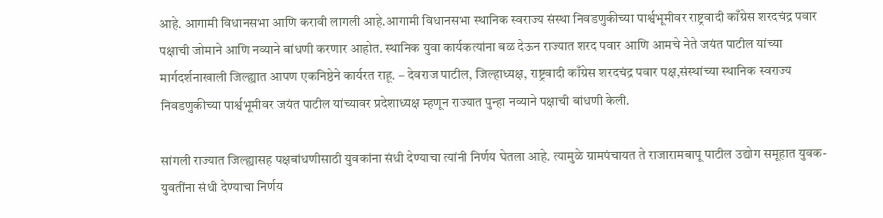आहे. आगामी विधानसभा आणि करावी लागली आहे.आगामी विधानसभा स्थानिक स्वराज्य संस्था निवडणुकीच्या पार्श्वभूमीवर राष्ट्रवादी काँग्रेस शरदचंद्र पवार पक्षाची जोमाने आणि नव्याने बांधणी करणार आहोत. स्थानिक युवा कार्यकत्यांना बळ देऊन राज्यात शरद पवार आणि आमचे नेते जयंत पाटील यांच्या मार्गदर्शनाखाली जिल्ह्यात आपण एकनिष्ठेने कार्यरत राहू. – देवराज पाटील, जिल्हाध्यक्ष, राष्ट्रवादी काँग्रेस शरदचंद्र पवार पक्ष,संस्थांच्या स्थानिक स्वराज्य निवडणुकीच्या पार्श्वभूमीवर जयंत पाटील यांच्यावर प्रदेशाध्यक्ष म्हणून राज्यात पुन्हा नव्याने पक्षाची बांधणी केली.

सांगली राज्यात जिल्ह्यासह पक्षबांधणीसाठी युवकांना संधी देण्याचा त्यांनी निर्णय घेतला आहे. त्यामुळे ग्रामपंचायत ते राजारामबापू पाटील उद्योग समूहात युवक-युवतींना संधी देण्याचा निर्णय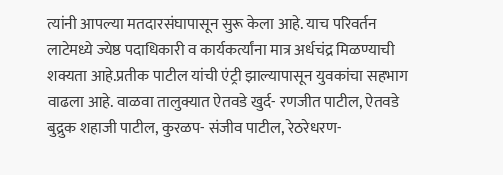त्यांनी आपल्या मतदारसंघापासून सुरू केला आहे. याच परिवर्तन लाटेमध्ये ज्येष्ठ पदाधिकारी व कार्यकर्त्यांना मात्र अर्धचंद्र मिळण्याची शक्यता आहे.प्रतीक पाटील यांची एंट्री झाल्यापासून युवकांचा सहभाग वाढला आहे. वाळवा तालुक्यात ऐतवडे खुर्द- रणजीत पाटील, ऐतवडे बुद्रुक शहाजी पाटील, कुरळप- संजीव पाटील, रेठरेधरण-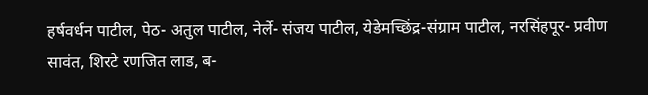हर्षवर्धन पाटील, पेठ- अतुल पाटील, नेर्ले- संजय पाटील, येडेमच्छिंद्र-संग्राम पाटील, नरसिंहपूर- प्रवीण सावंत, शिरटे रणजित लाड, ब-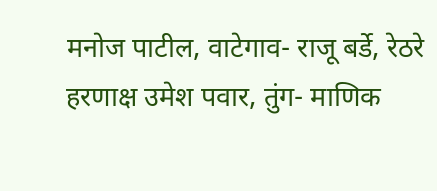मनोज पाटील, वाटेगाव- राजू बर्डे, रेठरे हरणाक्ष उमेश पवार, तुंग- माणिक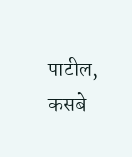पाटील, कसबे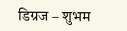डिग्रज – शुभम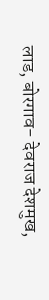लाड, बोरगाव- देवराज देशमुख,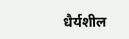धैर्यशील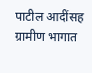पाटील आदींसह ग्रामीण भागात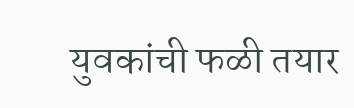युवकांची फळी तयार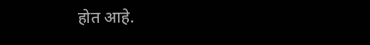होत आहे.